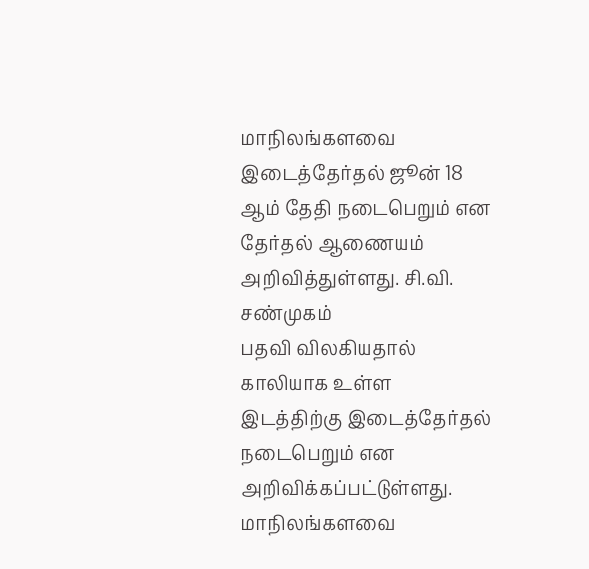மாநிலங்களவை இடைத்தேர்தல் ஜூன் 18 ஆம் தேதி நடைபெறும் என தேர்தல் ஆணையம் அறிவித்துள்ளது. சி.வி. சண்முகம்
பதவி விலகியதால் காலியாக உள்ள இடத்திற்கு இடைத்தேர்தல் நடைபெறும் என அறிவிக்கப்பட்டுள்ளது. மாநிலங்களவை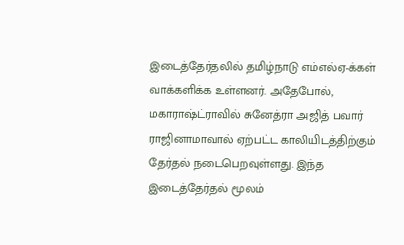இடைத்தேர்தலில் தமிழ்நாடு எம்எல்ஏ-க்கள் வாக்களிக்க உள்ளனர். அதேபோல், மகாராஷ்ட்ராவில் சுனேத்ரா அஜித் பவார் ராஜினாமாவால் ஏற்பட்ட காலியிடத்திற்கும் தேர்தல் நடைபெறவுள்ளது. இந்த இடைத்தேர்தல் மூலம்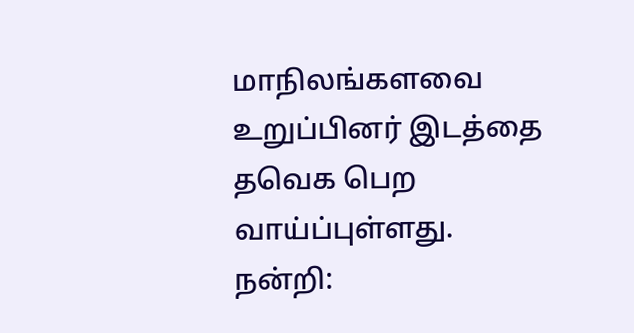மாநிலங்களவை உறுப்பினர் இடத்தை தவெக பெற வாய்ப்புள்ளது.
நன்றி: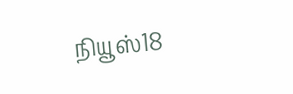நியூஸ்18